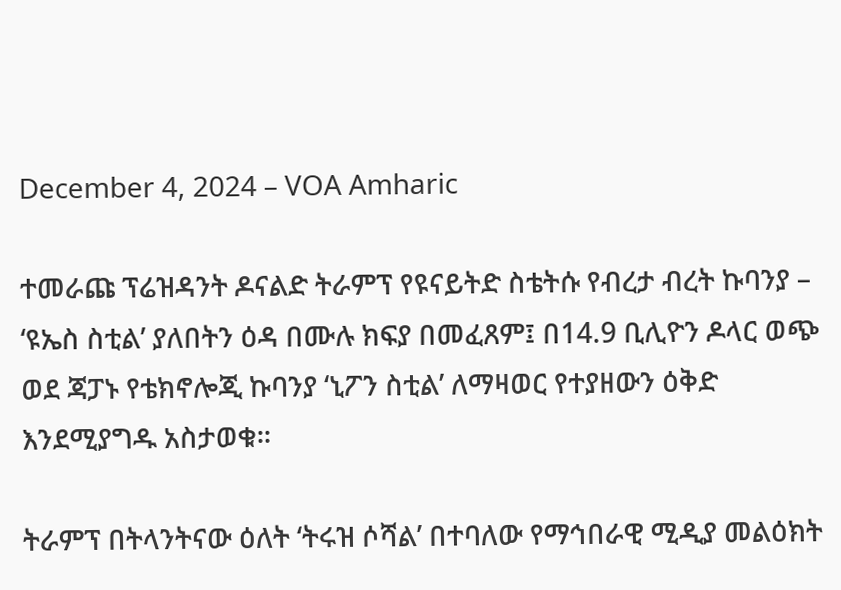December 4, 2024 – VOA Amharic

ተመራጩ ፕሬዝዳንት ዶናልድ ትራምፕ የዩናይትድ ስቴትሱ የብረታ ብረት ኩባንያ – ‘ዩኤስ ስቲል’ ያለበትን ዕዳ በሙሉ ክፍያ በመፈጸም፤ በ14.9 ቢሊዮን ዶላር ወጭ ወደ ጃፓኑ የቴክኖሎጂ ኩባንያ ‘ኒፖን ስቲል’ ለማዛወር የተያዘውን ዕቅድ እንደሚያግዱ አስታወቁ።

ትራምፕ በትላንትናው ዕለት ‘ትሩዝ ሶሻል’ በተባለው የማኅበራዊ ሚዲያ መልዕክት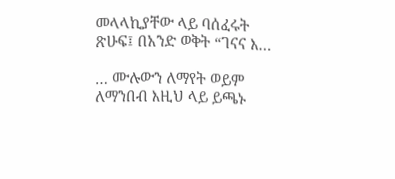መላላኪያቸው ላይ ባሰፈሩት ጽሁፍ፤ በአንድ ወቅት “ገናና እ…

… ሙሉውን ለማየት ወይም ለማንበብ እዚህ ላይ ይጫኑ